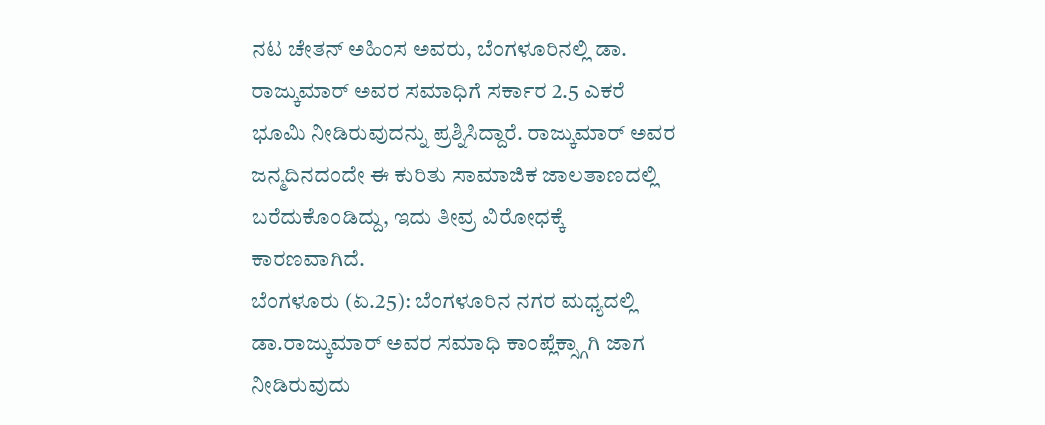ನಟ ಚೇತನ್ ಅಹಿಂಸ ಅವರು, ಬೆಂಗಳೂರಿನಲ್ಲಿ ಡಾ. ರಾಜ್ಕುಮಾರ್ ಅವರ ಸಮಾಧಿಗೆ ಸರ್ಕಾರ 2.5 ಎಕರೆ ಭೂಮಿ ನೀಡಿರುವುದನ್ನು ಪ್ರಶ್ನಿಸಿದ್ದಾರೆ. ರಾಜ್ಕುಮಾರ್ ಅವರ ಜನ್ಮದಿನದಂದೇ ಈ ಕುರಿತು ಸಾಮಾಜಿಕ ಜಾಲತಾಣದಲ್ಲಿ ಬರೆದುಕೊಂಡಿದ್ದು, ಇದು ತೀವ್ರ ವಿರೋಧಕ್ಕೆ ಕಾರಣವಾಗಿದೆ.
ಬೆಂಗಳೂರು (ಏ.25): ಬೆಂಗಳೂರಿನ ನಗರ ಮಧ್ಯದಲ್ಲಿ ಡಾ.ರಾಜ್ಕುಮಾರ್ ಅವರ ಸಮಾಧಿ ಕಾಂಪ್ಲೆಕ್ಸ್ಗಾಗಿ ಜಾಗ ನೀಡಿರುವುದು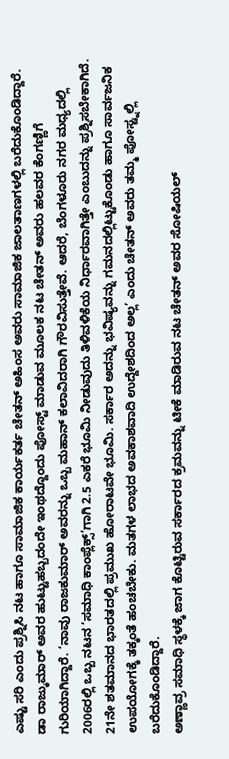ಎಷ್ಟು ಸರಿ ಎಂದು ಪ್ರಶ್ನಿಸಿ ನಟ ಹಾಗೂ ಸಾಮಾಜಿಕ ಕಾರ್ಯಕರ್ತ ಚೇತನ್ ಅಹಿಂಸ ಅವರು ಸಾಮಾಜಿಕ ಜಾಲತಾಣಗಳಲ್ಲಿ ಬರೆದುಕೊಂಡಿದ್ದಾರೆ.
ಡಾ ರಾಜ್ಕುಮಾರ್ ಅವರ ಹುಟ್ಟುಹಬ್ಬದಂದೇ ಇಂಥದ್ದೊಂದು ಪೋಸ್ಟ್ ಮಾಡುವ ಮೂಲಕ ನಟ ಚೇತನ್ ಅವರು ಹಲವರ ಕೆಂಗಣ್ಣಿಗೆ ಗುರಿಯಾಗಿದ್ದಾರೆ. ‘ನಾವು ರಾಜಕುಮಾರ್ ಅವರನ್ನು ಒಬ್ಬ ಮಹಾನ್ ಕಲಾವಿದರಾಗಿ ಗೌರವಿಸುತ್ತೇವೆ. ಆದರೆ, ಬೆಂಗಳೂರು ನಗರ ಮಧ್ಯದಲ್ಲಿ 2006ರಲ್ಲಿ ಒಬ್ಬ ನಟನ ‘ಸಮಾಧಿ ಕಾಂಪ್ಲೆಕ್ಸ್’ಗಾಗಿ 2.5 ಎಕರೆ ಭೂಮಿ ನೀಡುವುದು ತಿಳಿವಳಿಕೆಯ ನಿರ್ಧಾರವಾಗಿತ್ತೇ ಎಂಬುದನ್ನು ಪ್ರಶ್ನಿಸಬೇಕಾಗಿದೆ. 21ನೇ ಶತಮಾನದ ಭಾರತದಲ್ಲಿ ಪ್ರಮುಖ ಹೋರಾಟವೇ ಭೂಮಿ. ಸರ್ಕಾರ ಅದನ್ನು ಭವಿಷ್ಯವನ್ನು ಗಮನದಲ್ಲಿಟ್ಟುಕೊಂಡು ಹಾಗೂ ಸಾರ್ವಜನಿಕ ಉಪಯೋಗಕ್ಕೆ ತಕ್ಕಂತೆ ಹಂಚಬೇಕು. ಮತಗಳ ಲಾಭದ ಅವಕಾಶವಾದಿ ಉದ್ದೇಶದಿಂದ ಅಲ್ಲ’ ಎಂದು ಚೇತನ್ ಅವರು ತಮ್ಮ ಪೋಸ್ಟ್ನಲ್ಲಿ ಬರೆದುಕೊಂಡಿದ್ದಾರೆ.
ಅಣ್ಣಾವ್ರ ಸಮಾಧಿ ಸ್ಥಳಕ್ಕೆ ಜಾಗ ಕೊಟ್ಟಿರುವ ಸರ್ಕಾರದ ಕ್ರಮವನ್ನು ಟೀಕೆ ಮಾಡಿರುವ ನಟ ಚೇತನ್ ಅವರ ಸೋಷಿಯಲ್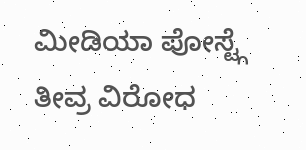ಮೀಡಿಯಾ ಪೋಸ್ಟ್ಗೆ ತೀವ್ರ ವಿರೋಧ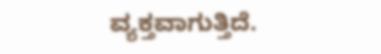ವ್ಯಕ್ತವಾಗುತ್ತಿದೆ.